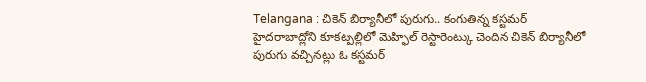Telangana : చికెన్ బిర్యానీలో పురుగు.. కంగుతిన్న కస్టమర్
హైదరాబాద్లోని కూకట్పల్లిలో మెహ్ఫిల్ రెస్టారెంట్కు చెందిన చికెన్ బిర్యానీలో పురుగు వచ్చినట్లు ఓ కస్టమర్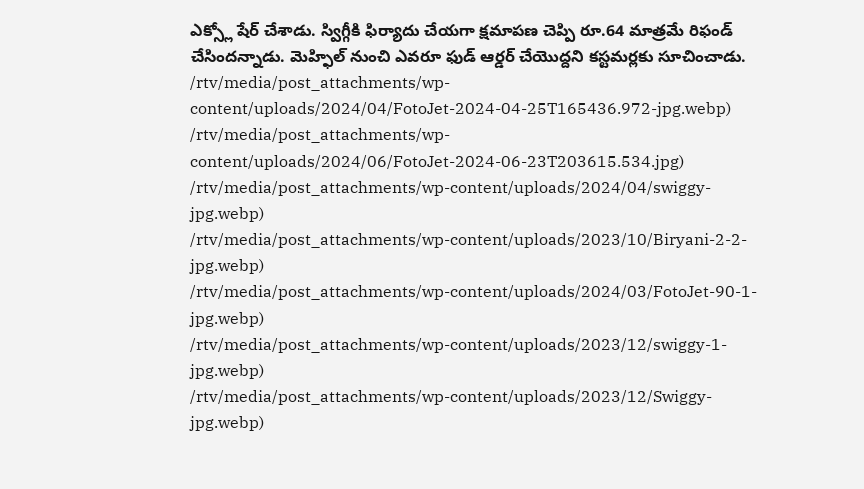ఎక్స్లో షేర్ చేశాడు. స్విగ్గీకి ఫిర్యాదు చేయగా క్షమాపణ చెప్పి రూ.64 మాత్రమే రిఫండ్ చేసిందన్నాడు. మెహ్ఫిల్ నుంచి ఎవరూ ఫుడ్ ఆర్డర్ చేయొద్దని కస్టమర్లకు సూచించాడు.
/rtv/media/post_attachments/wp-content/uploads/2024/04/FotoJet-2024-04-25T165436.972-jpg.webp)
/rtv/media/post_attachments/wp-content/uploads/2024/06/FotoJet-2024-06-23T203615.534.jpg)
/rtv/media/post_attachments/wp-content/uploads/2024/04/swiggy-jpg.webp)
/rtv/media/post_attachments/wp-content/uploads/2023/10/Biryani-2-2-jpg.webp)
/rtv/media/post_attachments/wp-content/uploads/2024/03/FotoJet-90-1-jpg.webp)
/rtv/media/post_attachments/wp-content/uploads/2023/12/swiggy-1-jpg.webp)
/rtv/media/post_attachments/wp-content/uploads/2023/12/Swiggy-jpg.webp)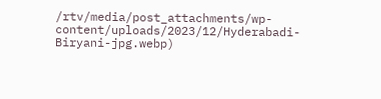/rtv/media/post_attachments/wp-content/uploads/2023/12/Hyderabadi-Biryani-jpg.webp)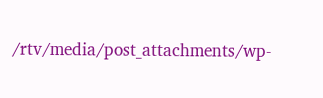/rtv/media/post_attachments/wp-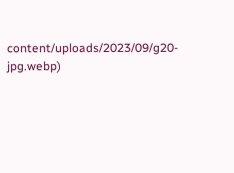content/uploads/2023/09/g20-jpg.webp)